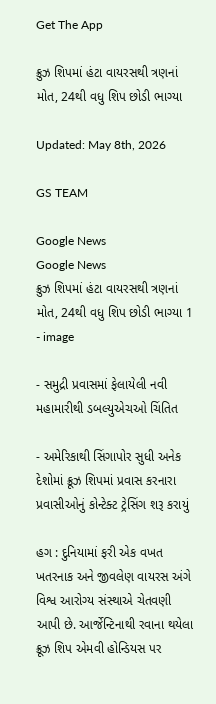Get The App

ક્રુઝ શિપમાં હંટા વાયરસથી ત્રણનાં મોત, 24થી વધુ શિપ છોડી ભાગ્યા

Updated: May 8th, 2026

GS TEAM

Google News
Google News
ક્રુઝ શિપમાં હંટા વાયરસથી ત્રણનાં મોત, 24થી વધુ શિપ છોડી ભાગ્યા 1 - image

- સમુદ્રી પ્રવાસમાં ફેલાયેલી નવી મહામારીથી ડબલ્યુએચઓ ચિંતિત

- અમેરિકાથી સિંગાપોર સુધી અનેક દેશોમાં ક્રૂઝ શિપમાં પ્રવાસ કરનારા પ્રવાસીઓનું કોન્ટેક્ટ ટ્રેસિંગ શરૂ કરાયું

હગ : દુનિયામાં ફરી એક વખત ખતરનાક અને જીવલેણ વાયરસ અંગે વિશ્વ આરોગ્ય સંસ્થાએ ચેતવણી આપી છે. આર્જેન્ટિનાથી રવાના થયેલા ક્રૂઝ શિપ એમવી હોન્ડિયસ પર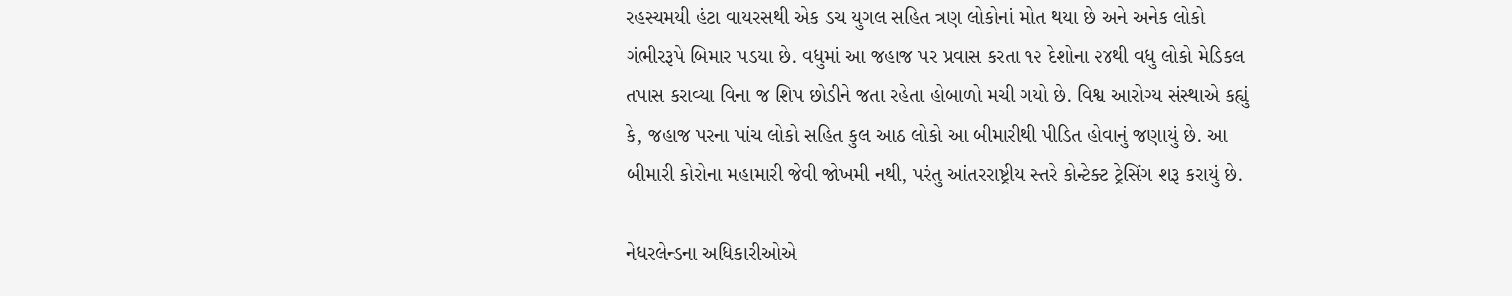રહસ્યમયી હંટા વાયરસથી એક ડચ યુગલ સહિત ત્રણ લોકોનાં મોત થયા છે અને અનેક લોકો ગંભીરરૂપે બિમાર પડયા છે. વધુમાં આ જહાજ પર પ્રવાસ કરતા ૧૨ દેશોના ૨૪થી વધુ લોકો મેડિકલ તપાસ કરાવ્યા વિના જ શિપ છોડીને જતા રહેતા હોબાળો મચી ગયો છે. વિશ્વ આરોગ્ય સંસ્થાએ કહ્યું કે, જહાજ પરના પાંચ લોકો સહિત કુલ આઠ લોકો આ બીમારીથી પીડિત હોવાનું જણાયું છે. આ બીમારી કોરોના મહામારી જેવી જોખમી નથી, પરંતુ આંતરરાષ્ટ્રીય સ્તરે કોન્ટેક્ટ ટ્રેસિંગ શરૂ કરાયું છે.

નેધરલેન્ડના અધિકારીઓએ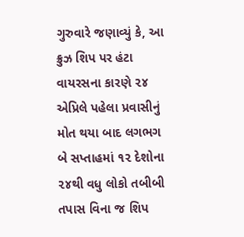ગુરુવારે જણાવ્યું કે, આ ક્રુઝ શિપ પર હંટા વાયરસના કારણે ૨૪ એપ્રિલે પહેલા પ્રવાસીનું મોત થયા બાદ લગભગ બે સપ્તાહમાં ૧૨ દેશોના ૨૪થી વધુ લોકો તબીબી તપાસ વિના જ શિપ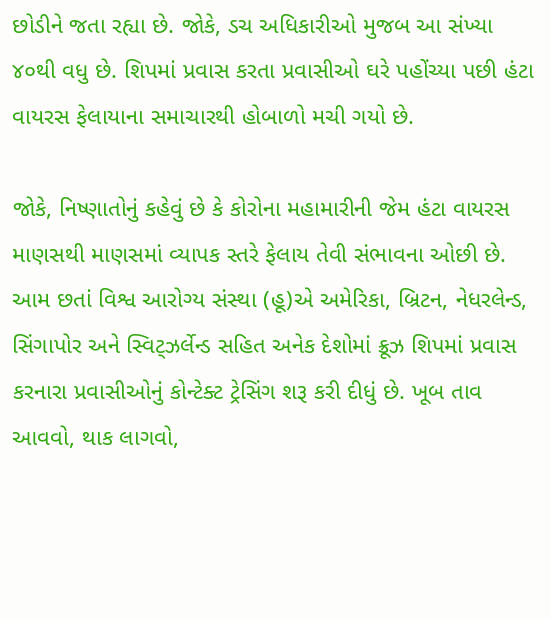છોડીને જતા રહ્યા છે. જોકે, ડચ અધિકારીઓ મુજબ આ સંખ્યા ૪૦થી વધુ છે. શિપમાં પ્રવાસ કરતા પ્રવાસીઓ ઘરે પહોંચ્યા પછી હંટા વાયરસ ફેલાયાના સમાચારથી હોબાળો મચી ગયો છે.

જોકે, નિષ્ણાતોનું કહેવું છે કે કોરોના મહામારીની જેમ હંટા વાયરસ માણસથી માણસમાં વ્યાપક સ્તરે ફેલાય તેવી સંભાવના ઓછી છે. આમ છતાં વિશ્વ આરોગ્ય સંસ્થા (હૂ)એ અમેરિકા, બ્રિટન, નેધરલેન્ડ, સિંગાપોર અને સ્વિટ્ઝર્લેન્ડ સહિત અનેક દેશોમાં ક્રૂઝ શિપમાં પ્રવાસ કરનારા પ્રવાસીઓનું કોન્ટેક્ટ ટ્રેસિંગ શરૂ કરી દીધું છે. ખૂબ તાવ આવવો, થાક લાગવો,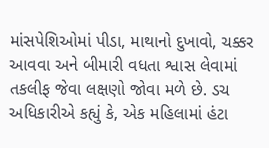માંસપેશિઓમાં પીડા, માથાનો દુખાવો, ચક્કર આવવા અને બીમારી વધતા શ્વાસ લેવામાં તકલીફ જેવા લક્ષણો જોવા મળે છે. ડચ અધિકારીએ કહ્યું કે, એક મહિલામાં હંટા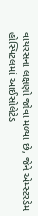વાયરસના લક્ષણો જોવા મળ્યા છે, જેને એમ્સ્ટરડેમ હોસ્પિટલમાં આઈસોલેટેડ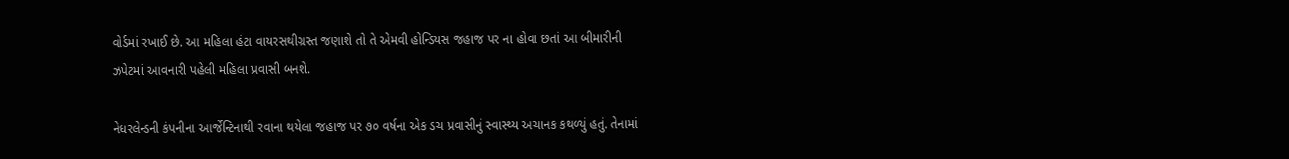વોર્ડમાં રખાઈ છે. આ મહિલા હંટા વાયરસથીગ્રસ્ત જણાશે તો તે એમવી હોન્ડિયસ જહાજ પર ના હોવા છતાં આ બીમારીની ઝપેટમાં આવનારી પહેલી મહિલા પ્રવાસી બનશે.

નેધરલેન્ડની કંપનીના આર્જેન્ટિનાથી રવાના થયેલા જહાજ પર ૭૦ વર્ષના એક ડચ પ્રવાસીનું સ્વાસ્થ્ય અચાનક કથળ્યું હતું. તેનામાં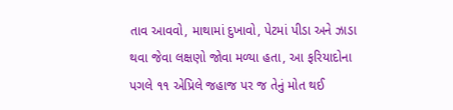તાવ આવવો, માથામાં દુખાવો, પેટમાં પીડા અને ઝાડા થવા જેવા લક્ષણો જોવા મળ્યા હતા, આ ફરિયાદોના પગલે ૧૧ એપ્રિલે જહાજ પર જ તેનું મોત થઈ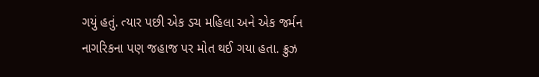ગયું હતું. ત્યાર પછી એક ડચ મહિલા અને એક જર્મન નાગરિકના પણ જહાજ પર મોત થઈ ગયા હતા. ક્રુઝ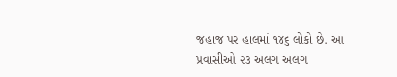જહાજ પર હાલમાં ૧૪૬ લોકો છે. આ પ્રવાસીઓ ૨૩ અલગ અલગ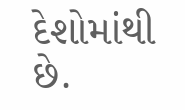દેશોમાંથી છે.